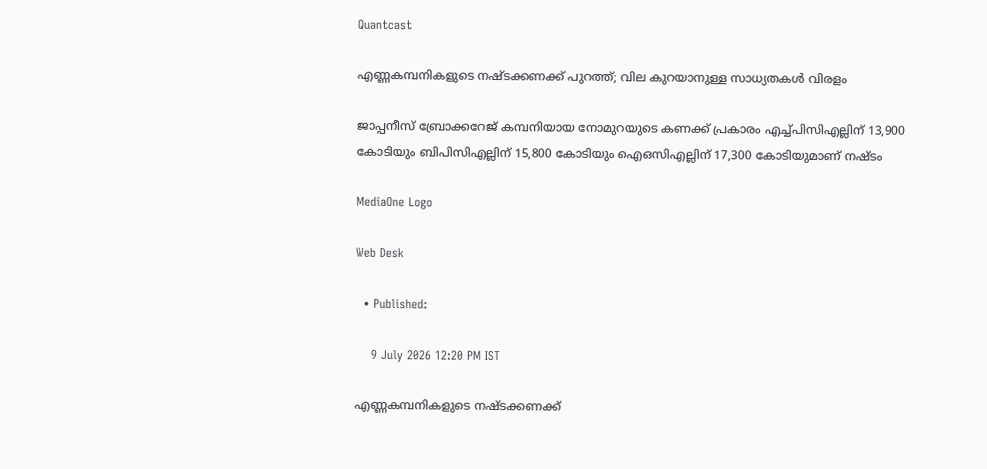Quantcast

എണ്ണകമ്പനികളുടെ നഷ്ടക്കണക്ക് പുറത്ത്; വില കുറയാനുള്ള സാധ്യതകള്‍ വിരളം

ജാപ്പനീസ് ബ്രോക്കറേജ് കമ്പനിയായ നോമുറയുടെ കണക്ക് പ്രകാരം എച്ച്പിസിഎല്ലിന് 13,900 കോടിയും ബിപിസിഎല്ലിന് 15,800 കോടിയും ഐഒസിഎല്ലിന് 17,300 കോടിയുമാണ് നഷ്ടം

MediaOne Logo

Web Desk

  • Published:

    9 July 2026 12:20 PM IST

എണ്ണകമ്പനികളുടെ നഷ്ടക്കണക്ക്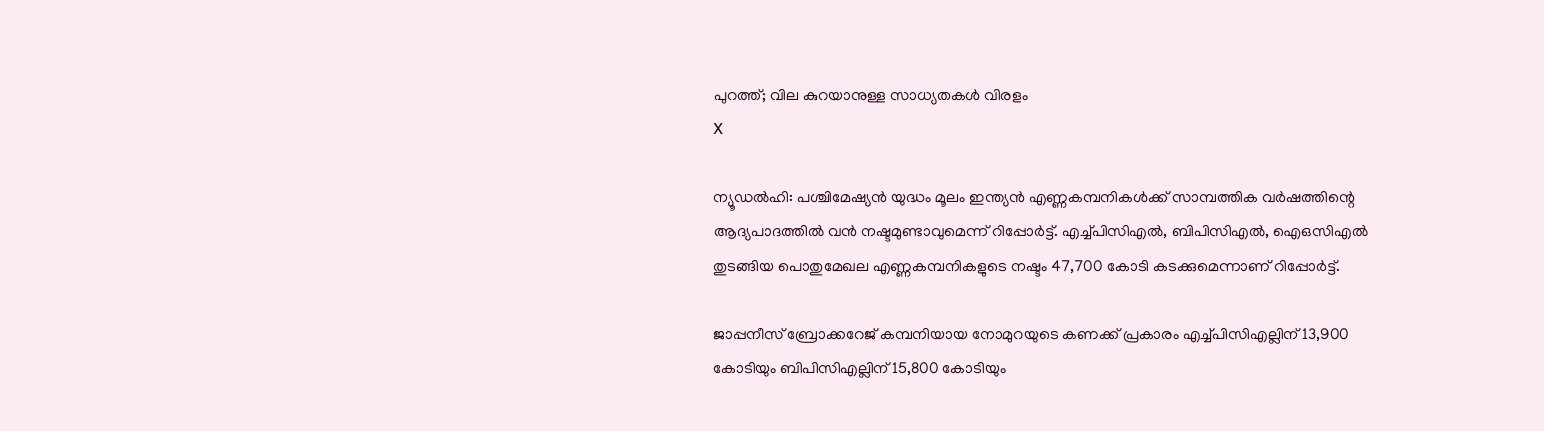പുറത്ത്; വില കുറയാനുള്ള സാധ്യതകള്‍ വിരളം
X

ന്യൂഡല്‍ഹി: പശ്ചിമേഷ്യന്‍ യുദ്ധം മൂലം ഇന്ത്യന്‍ എണ്ണകമ്പനികള്‍ക്ക് സാമ്പത്തിക വര്‍ഷത്തിന്റെ ആദ്യപാദത്തില്‍ വന്‍ നഷ്ടമുണ്ടാവുമെന്ന് റിപ്പോര്‍ട്ട്. എച്ച്പിസിഎല്‍, ബിപിസിഎല്‍, ഐഒസിഎല്‍ തുടങ്ങിയ പൊതുമേഖല എണ്ണകമ്പനികളുടെ നഷ്ടം 47,700 കോടി കടക്കുമെന്നാണ് റിപ്പോര്‍ട്ട്.

ജാപ്പനീസ് ബ്രോക്കറേജ് കമ്പനിയായ നോമുറയുടെ കണക്ക് പ്രകാരം എച്ച്പിസിഎല്ലിന് 13,900 കോടിയും ബിപിസിഎല്ലിന് 15,800 കോടിയും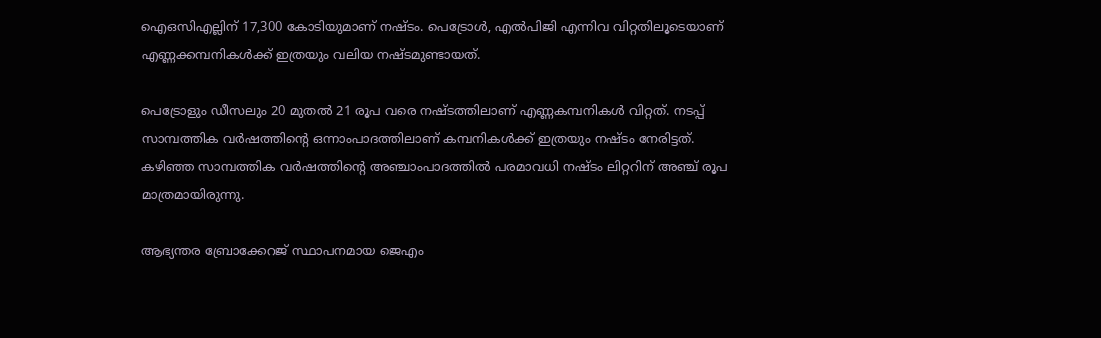ഐഒസിഎല്ലിന് 17,300 കോടിയുമാണ് നഷ്ടം. പെട്രോള്‍, എല്‍പിജി എന്നിവ വിറ്റതിലൂടെയാണ് എണ്ണക്കമ്പനികള്‍ക്ക് ഇത്രയും വലിയ നഷ്ടമുണ്ടായത്.

പെട്രോളും ഡീസലും 20 മുതല്‍ 21 രൂപ വരെ നഷ്ടത്തിലാണ് എണ്ണകമ്പനികള്‍ വിറ്റത്. നടപ്പ് സാമ്പത്തിക വര്‍ഷത്തിന്റെ ഒന്നാംപാദത്തിലാണ് കമ്പനികള്‍ക്ക് ഇത്രയും നഷ്ടം നേരിട്ടത്. കഴിഞ്ഞ സാമ്പത്തിക വര്‍ഷത്തിന്റെ അഞ്ചാംപാദത്തില്‍ പരമാവധി നഷ്ടം ലിറ്ററിന് അഞ്ച് രൂപ മാത്രമായിരുന്നു.

ആഭ്യന്തര ബ്രോക്കേറജ് സ്ഥാപനമായ ജെഎം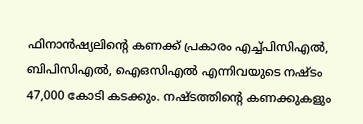ഫിനാന്‍ഷ്യലിന്റെ കണക്ക് പ്രകാരം എച്ച്പിസിഎല്‍, ബിപിസിഎല്‍, ഐഒസിഎല്‍ എന്നിവയുടെ നഷ്ടം 47,000 കോടി കടക്കും. നഷ്ടത്തിന്റെ കണക്കുകളും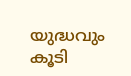യുദ്ധവും കൂടി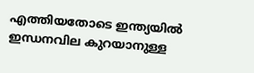എത്തിയതോടെ ഇന്ത്യയില്‍ ഇന്ധനവില കുറയാനുള്ള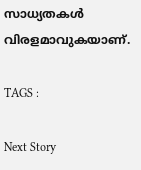സാധ്യതകള്‍ വിരളമാവുകയാണ്.

TAGS :

Next Story